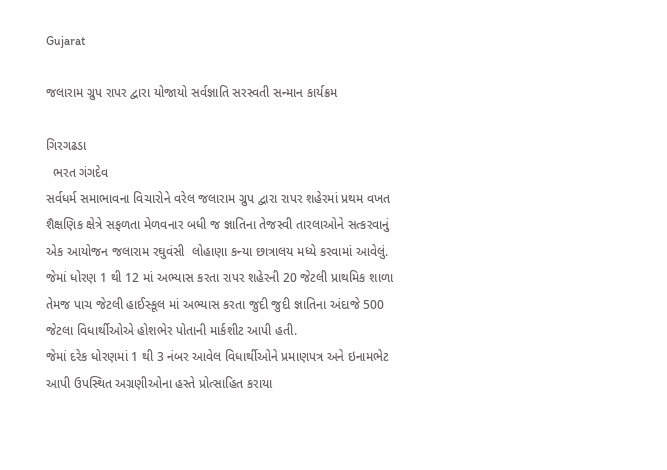Gujarat

જલારામ ગ્રુપ રાપર દ્વારા યોજાયો સર્વજ્ઞાતિ સરસ્વતી સન્માન કાર્યક્રમ

ગિરગઢડા
  ભરત ગંગદેવ
સર્વધર્મ સમાભાવના વિચારોને વરેલ જલારામ ગ્રુપ દ્વારા રાપર શહેરમાં પ્રથમ વખત શૈક્ષણિક ક્ષેત્રે સફળતા મેળવનાર બધી જ જ્ઞાતિના તેજસ્વી તારલાઓને સત્કરવાનું એક આયોજન જલારામ રઘુવંસી  લોહાણા કન્યા છાત્રાલય મધ્યે કરવામાં આવેલું. જેમાં ધોરણ 1 થી 12 માં અભ્યાસ કરતા રાપર શહેરની 20 જેટલી પ્રાથમિક શાળા તેમજ પાચ જેટલી હાઈસ્કૂલ માં અભ્યાસ કરતા જુદી જુદી જ્ઞાતિના અંદાજે 500 જેટલા વિધાર્થીઓએ હોશભેર પોતાની માર્કશીટ આપી હતી.
જેમાં દરેક ધોરણમાં 1 થી 3 નંબર આવેલ વિધાર્થીઓને પ્રમાણપત્ર અને ઇનામભેટ આપી ઉપસ્થિત અગ્રણીઓના હસ્તે પ્રોત્સાહિત કરાયા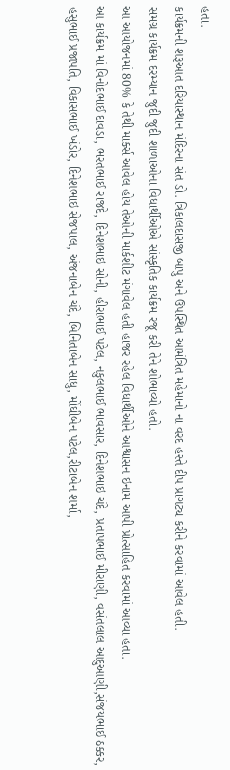હતા.
કાર્યક્રમની શરૂઆત દરિયાસ્થાન મંદિરના સંત ડો. ત્રિકાલદાસજી બાપુ અને ઉપસ્થિત આમંત્રિત મહેમાનો ના વરદ હસ્તે દીપ પ્રાગટ્ય કરીને કરવામાં આવેલ હતી.
સમગ્ર કાર્યક્રમ દરમ્યાન જુદી જુદી શાળાઓના વિધાર્થીઓએ સાંસ્કૃતિક કાર્યક્રમ રજૂ કરી તેને શોભાવ્યો હતો.
આ આયોજનમાં 80% કે તેથી માર્ક્સ આવેલ હોય તેઓની માર્કશીટ મંગાવેલ હતી હાજર રહેલ વિધાર્થીઓને આશ્વાસન ઇનામ આપી પ્રોત્સાહિત કરવામાં આવ્યા હતા.
આ કાર્યક્રમ માં વિનોદભાઈ દાવડા, ભરતભાઈ રાજદે, દિનેશભાઇ સોની, હીરાભાઈ પટેલ, નકુલભાઈ ભાવસાર, દિનેશભાઇ ચંદે, પ્રતાપભાઈ મીરાણી, વસંતલાલ આદુઆણી,સંજયભાઈ ઠક્કર, હસુભાઈ પ્રજાપતિ, વિકાસભાઈ ખંડોર, દિનેશભાઇ સેજપાલ, અંજનાબેન ચંદે, બિનિતાબેન સાધુ, મોંઘીબેન પટેલ,રીટાબેન શર્મા,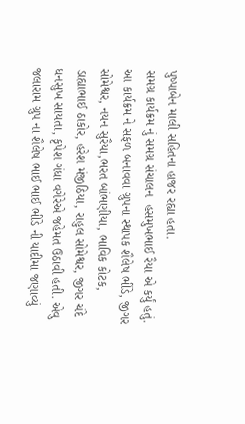પુષ્પાબેન માલી સહિતના હાજર રહ્યા હતા.
સમગ્ર કાર્યક્રમ નું સમગ્ર સંચાલન  હસમુખભાઈ રૈયા એ કર્યું હતું.
આ કાર્યક્રમ ને સફળ બનાવવા ગ્રુપના સ્થાપક શૈલેષ ભીંડે, જીગર સોમેશ્વર, નયન સુરૈયા,ભરત બાંભણીયા, ભાવિક કોટક, ડાહ્યાભાઈ ઠાકોર, હરેશ મંજીઠિયા, રાહુલ સોમેશ્વર, જીગર ચંદે ધનસુખ સાયતા, કૃપેશ ગંધા વગેરેએ જહેમત ઉઠાવી હતી. એવુ જલારામ ગ્રુપ ના શૈલેષ ભાઈ ભાઈ ભીંડે ની યાદીમા જણાવ્યું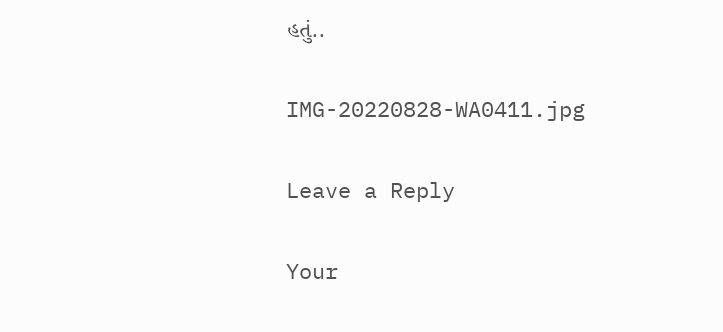હતું..

IMG-20220828-WA0411.jpg

Leave a Reply

Your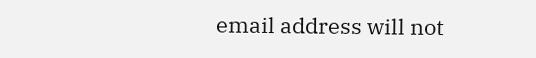email address will not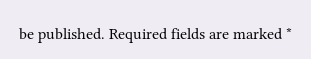be published. Required fields are marked *